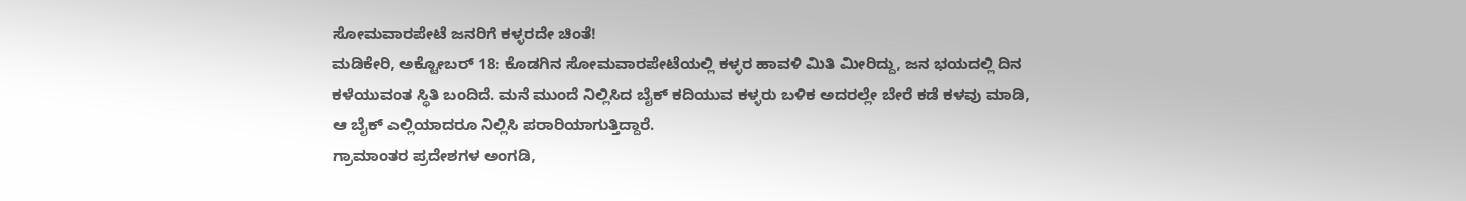ಸೋಮವಾರಪೇಟೆ ಜನರಿಗೆ ಕಳ್ಳರದೇ ಚಿಂತೆ!
ಮಡಿಕೇರಿ, ಅಕ್ಟೋಬರ್ 18: ಕೊಡಗಿನ ಸೋಮವಾರಪೇಟೆಯಲ್ಲಿ ಕಳ್ಳರ ಹಾವಳಿ ಮಿತಿ ಮೀರಿದ್ದು, ಜನ ಭಯದಲ್ಲಿ ದಿನ ಕಳೆಯುವಂತ ಸ್ಥಿತಿ ಬಂದಿದೆ. ಮನೆ ಮುಂದೆ ನಿಲ್ಲಿಸಿದ ಬೈಕ್ ಕದಿಯುವ ಕಳ್ಳರು ಬಳಿಕ ಅದರಲ್ಲೇ ಬೇರೆ ಕಡೆ ಕಳವು ಮಾಡಿ, ಆ ಬೈಕ್ ಎಲ್ಲಿಯಾದರೂ ನಿಲ್ಲಿಸಿ ಪರಾರಿಯಾಗುತ್ತಿದ್ದಾರೆ.
ಗ್ರಾಮಾಂತರ ಪ್ರದೇಶಗಳ ಅಂಗಡಿ,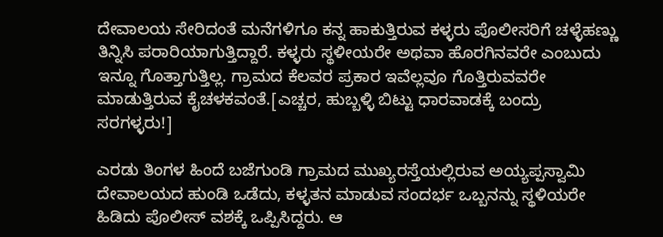ದೇವಾಲಯ ಸೇರಿದಂತೆ ಮನೆಗಳಿಗೂ ಕನ್ನ ಹಾಕುತ್ತಿರುವ ಕಳ್ಳರು ಪೊಲೀಸರಿಗೆ ಚಳ್ಳೆಹಣ್ಣು ತಿನ್ನಿಸಿ ಪರಾರಿಯಾಗುತ್ತಿದ್ದಾರೆ. ಕಳ್ಳರು ಸ್ಥಳೀಯರೇ ಅಥವಾ ಹೊರಗಿನವರೇ ಎಂಬುದು ಇನ್ನೂ ಗೊತ್ತಾಗುತ್ತಿಲ್ಲ. ಗ್ರಾಮದ ಕೆಲವರ ಪ್ರಕಾರ ಇವೆಲ್ಲವೂ ಗೊತ್ತಿರುವವರೇ ಮಾಡುತ್ತಿರುವ ಕೈಚಳಕವಂತೆ.[ಎಚ್ಚರ, ಹುಬ್ಬಳ್ಳಿ ಬಿಟ್ಟು ಧಾರವಾಡಕ್ಕೆ ಬಂದ್ರು ಸರಗಳ್ಳರು!]

ಎರಡು ತಿಂಗಳ ಹಿಂದೆ ಬಜೆಗುಂಡಿ ಗ್ರಾಮದ ಮುಖ್ಯರಸ್ತೆಯಲ್ಲಿರುವ ಅಯ್ಯಪ್ಪಸ್ವಾಮಿ ದೇವಾಲಯದ ಹುಂಡಿ ಒಡೆದು, ಕಳ್ಳತನ ಮಾಡುವ ಸಂದರ್ಭ ಒಬ್ಬನನ್ನು ಸ್ಥಳಿಯರೇ ಹಿಡಿದು ಪೊಲೀಸ್ ವಶಕ್ಕೆ ಒಪ್ಪಿಸಿದ್ದರು. ಆ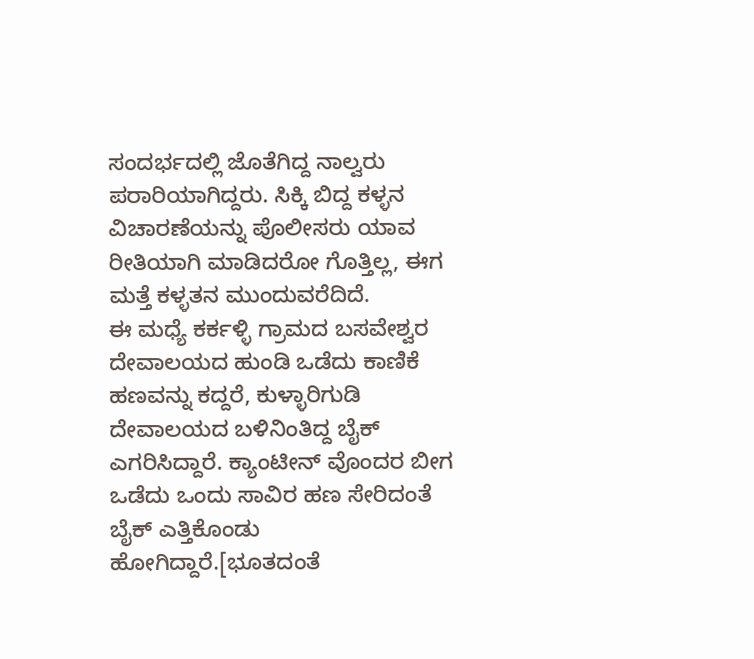ಸಂದರ್ಭದಲ್ಲಿ ಜೊತೆಗಿದ್ದ ನಾಲ್ವರು ಪರಾರಿಯಾಗಿದ್ದರು. ಸಿಕ್ಕಿ ಬಿದ್ದ ಕಳ್ಳನ ವಿಚಾರಣೆಯನ್ನು ಪೊಲೀಸರು ಯಾವ ರೀತಿಯಾಗಿ ಮಾಡಿದರೋ ಗೊತ್ತಿಲ್ಲ, ಈಗ ಮತ್ತೆ ಕಳ್ಳತನ ಮುಂದುವರೆದಿದೆ.
ಈ ಮಧ್ಯೆ ಕರ್ಕಳ್ಳಿ ಗ್ರಾಮದ ಬಸವೇಶ್ವರ ದೇವಾಲಯದ ಹುಂಡಿ ಒಡೆದು ಕಾಣಿಕೆ ಹಣವನ್ನು ಕದ್ದರೆ, ಕುಳ್ಳಾರಿಗುಡಿ ದೇವಾಲಯದ ಬಳಿನಿಂತಿದ್ದ ಬೈಕ್ ಎಗರಿಸಿದ್ದಾರೆ. ಕ್ಯಾಂಟೀನ್ ವೊಂದರ ಬೀಗ ಒಡೆದು ಒಂದು ಸಾವಿರ ಹಣ ಸೇರಿದಂತೆ ಬೈಕ್ ಎತ್ತಿಕೊಂಡು ಹೋಗಿದ್ದಾರೆ.[ಭೂತದಂತೆ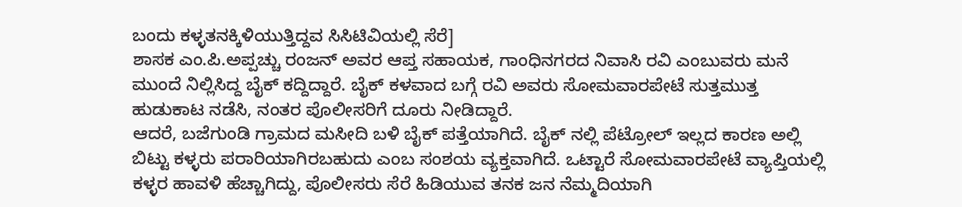ಬಂದು ಕಳ್ಳತನಕ್ಕಿಳಿಯುತ್ತಿದ್ದವ ಸಿಸಿಟಿವಿಯಲ್ಲಿ ಸೆರೆ]
ಶಾಸಕ ಎಂ.ಪಿ.ಅಪ್ಪಚ್ಚು ರಂಜನ್ ಅವರ ಆಪ್ತ ಸಹಾಯಕ, ಗಾಂಧಿನಗರದ ನಿವಾಸಿ ರವಿ ಎಂಬುವರು ಮನೆ ಮುಂದೆ ನಿಲ್ಲಿಸಿದ್ದ ಬೈಕ್ ಕದ್ದಿದ್ದಾರೆ. ಬೈಕ್ ಕಳವಾದ ಬಗ್ಗೆ ರವಿ ಅವರು ಸೋಮವಾರಪೇಟೆ ಸುತ್ತಮುತ್ತ ಹುಡುಕಾಟ ನಡೆಸಿ, ನಂತರ ಪೊಲೀಸರಿಗೆ ದೂರು ನೀಡಿದ್ದಾರೆ.
ಆದರೆ, ಬಜೆಗುಂಡಿ ಗ್ರಾಮದ ಮಸೀದಿ ಬಳಿ ಬೈಕ್ ಪತ್ತೆಯಾಗಿದೆ. ಬೈಕ್ ನಲ್ಲಿ ಪೆಟ್ರೋಲ್ ಇಲ್ಲದ ಕಾರಣ ಅಲ್ಲಿ ಬಿಟ್ಟು ಕಳ್ಳರು ಪರಾರಿಯಾಗಿರಬಹುದು ಎಂಬ ಸಂಶಯ ವ್ಯಕ್ತವಾಗಿದೆ. ಒಟ್ಟಾರೆ ಸೋಮವಾರಪೇಟೆ ವ್ಯಾಪ್ತಿಯಲ್ಲಿ ಕಳ್ಳರ ಹಾವಳಿ ಹೆಚ್ಚಾಗಿದ್ದು, ಪೊಲೀಸರು ಸೆರೆ ಹಿಡಿಯುವ ತನಕ ಜನ ನೆಮ್ಮದಿಯಾಗಿ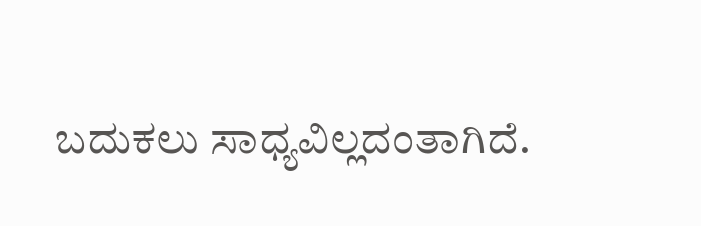ಬದುಕಲು ಸಾಧ್ಯವಿಲ್ಲದಂತಾಗಿದೆ.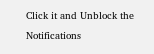Click it and Unblock the Notifications